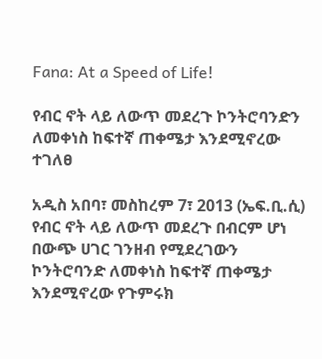Fana: At a Speed of Life!

የብር ኖት ላይ ለውጥ መደረጉ ኮንትሮባንድን ለመቀነስ ከፍተኛ ጠቀሜታ እንደሚኖረው ተገለፀ

አዲስ አበባ፣ መስከረም 7፣ 2013 (ኤፍ.ቢ.ሲ) የብር ኖት ላይ ለውጥ መደረጉ በብርም ሆነ በውጭ ሀገር ገንዘብ የሚደረገውን ኮንትሮባንድ ለመቀነስ ከፍተኛ ጠቀሜታ እንደሚኖረው የጉምሩክ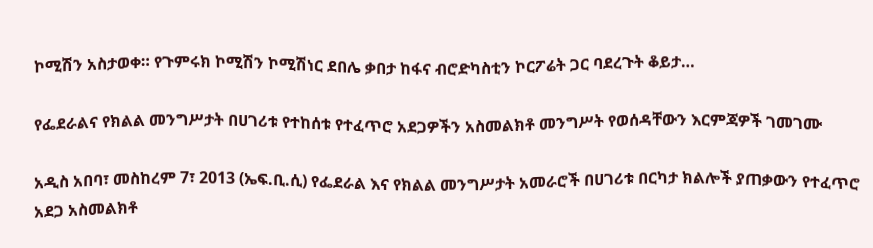ኮሚሽን አስታወቀ። የጉምሩክ ኮሚሽን ኮሚሽነር ደበሌ ቃበታ ከፋና ብሮድካስቲን ኮርፖሬት ጋር ባደረጉት ቆይታ…

የፌደራልና የክልል መንግሥታት በሀገሪቱ የተከሰቱ የተፈጥሮ አደጋዎችን አስመልክቶ መንግሥት የወሰዳቸውን እርምጃዎች ገመገሙ

አዲስ አበባ፣ መስከረም 7፣ 2013 (ኤፍ.ቢ.ሲ) የፌደራል እና የክልል መንግሥታት አመራሮች በሀገሪቱ በርካታ ክልሎች ያጠቃውን የተፈጥሮ አደጋ አስመልክቶ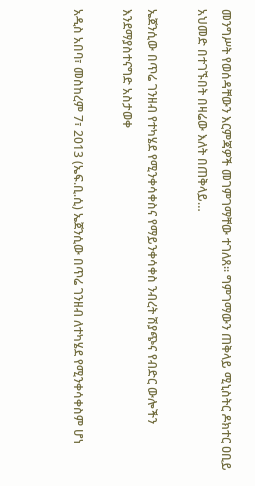መንግሥት የወሰዳቸውን እርምጃዎች መገምገማቸው ተገለጸ። ግምገማውን ጠቅላይ ሚኒስትር ዶክተር ዐቢይ አህመድ በተገኙበት በዛሬው እለት በጠቅላይ…

ኤጀንሲው በጥሬ ገንዘብ የተካሄደ የሚንቀሳቀስና የማይንቀሳቀስ ንብረት ሽያጭና የብድር ውሎችን እንደማያስተናግድ አስታወቀ

አዲስ አበባ፣ መስከረም 7፣ 2013 (ኤፍ.ቢ.ሲ) ኤጀንሲው በጥሬ ገንዘብ ለተካሄደ የሚንቀሳቀስም ሆነ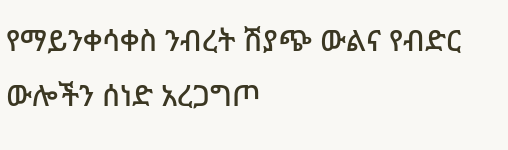የማይንቀሳቀስ ንብረት ሽያጭ ውልና የብድር ውሎችን ሰነድ አረጋግጦ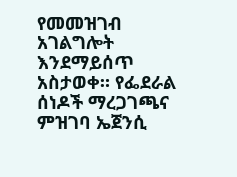የመመዝገብ አገልግሎት እንደማይሰጥ አስታወቀ። የፌደራል ሰነዶች ማረጋገጫና ምዝገባ ኤጀንሲ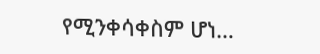የሚንቀሳቀስም ሆነ…